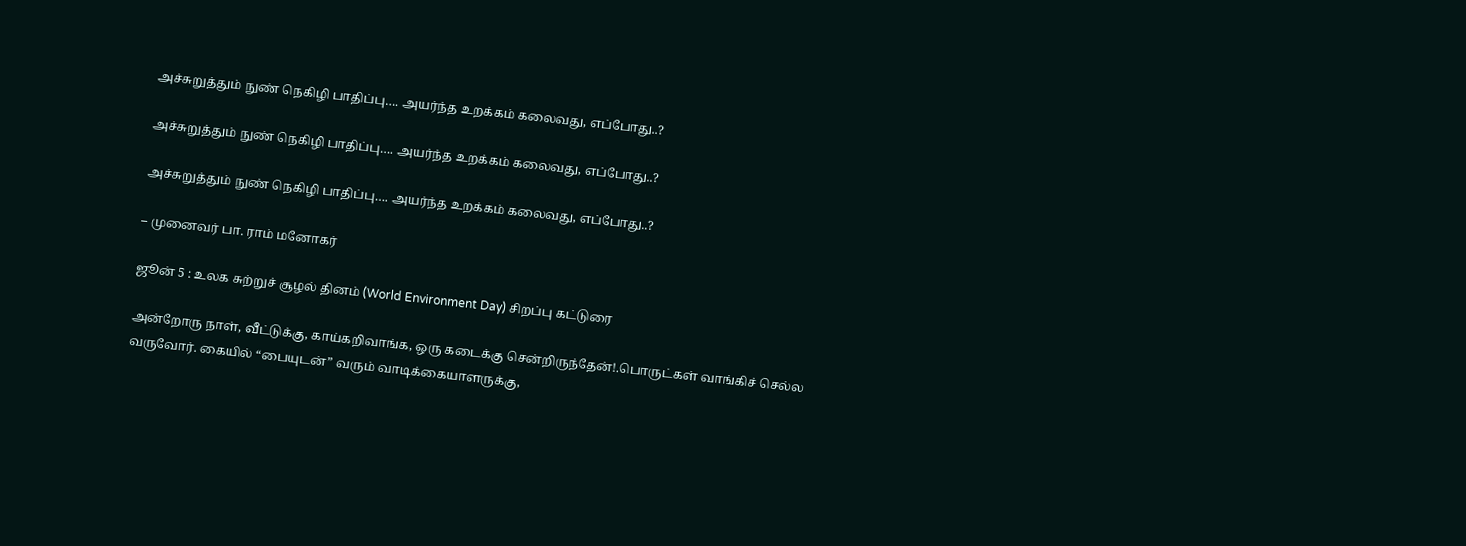அச்சுறுத்தும் நுண் நெகிழி பாதிப்பு…. அயர்ந்த உறக்கம் கலைவது, எப்போது..?

அச்சுறுத்தும் நுண் நெகிழி பாதிப்பு…. அயர்ந்த உறக்கம் கலைவது, எப்போது..?

அச்சுறுத்தும் நுண் நெகிழி பாதிப்பு…. அயர்ந்த உறக்கம் கலைவது, எப்போது..?

– முனைவர் பா. ராம் மனோகர்

ஜூன் 5 : உலக சுற்றுச் சூழல் தினம் (World Environment Day) சிறப்பு கட்டுரை

அன்றோரு நாள், வீட்டுக்கு, காய்கறிவாங்க, ஒரு கடைக்கு சென்றிருந்தேன்!.பொருட்கள் வாங்கிச் செல்ல வருவோர். கையில் “பையுடன்” வரும் வாடிக்கையாளருக்கு,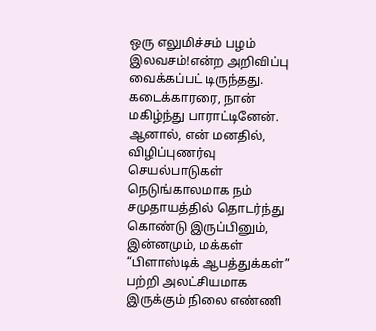ஒரு எலுமிச்சம் பழம் இலவசம்!என்ற அறிவிப்பு வைக்கப்பட் டிருந்தது. கடைக்காரரை, நான் மகிழ்ந்து பாராட்டினேன். ஆனால், என் மனதில், விழிப்புணர்வு செயல்பாடுகள் நெடுங்காலமாக நம் சமுதாயத்தில் தொடர்ந்து கொண்டு இருப்பினும், இன்னமும், மக்கள் “பிளாஸ்டிக் ஆபத்துக்கள்” பற்றி அலட்சியமாக இருக்கும் நிலை எண்ணி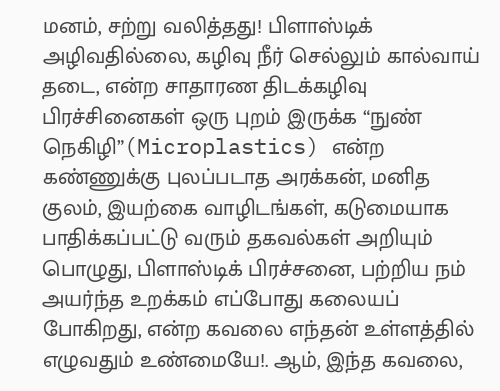மனம், சற்று வலித்தது! பிளாஸ்டிக் அழிவதில்லை, கழிவு நீர் செல்லும் கால்வாய் தடை, என்ற சாதாரண திடக்கழிவு பிரச்சினைகள் ஒரு புறம் இருக்க “நுண் நெகிழி”(Microplastics) என்ற கண்ணுக்கு புலப்படாத அரக்கன், மனித குலம், இயற்கை வாழிடங்கள், கடுமையாக பாதிக்கப்பட்டு வரும் தகவல்கள் அறியும் பொழுது, பிளாஸ்டிக் பிரச்சனை, பற்றிய நம் அயர்ந்த உறக்கம் எப்போது கலையப் போகிறது, என்ற கவலை எந்தன் உள்ளத்தில் எழுவதும் உண்மையே!. ஆம், இந்த கவலை,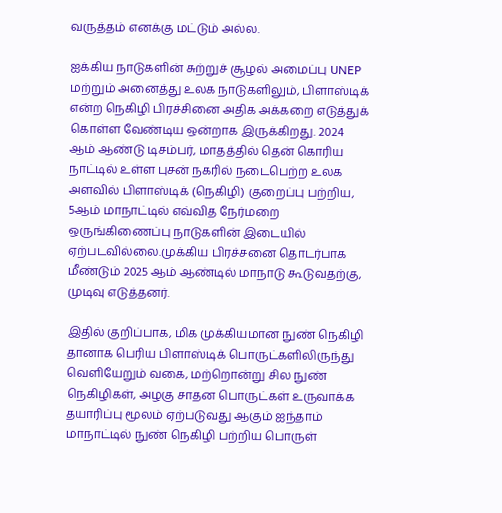வருத்தம் எனக்கு மட்டும் அல்ல.

ஐக்கிய நாடுகளின் சுற்றுச் சூழல் அமைப்பு UNEP மற்றும் அனைத்து உலக நாடுகளிலும், பிளாஸ்டிக் என்ற நெகிழி பிரச்சினை அதிக அக்கறை எடுத்துக் கொள்ள வேண்டிய ஒன்றாக இருக்கிறது. 2024 ஆம் ஆண்டு டிசம்பர், மாதத்தில் தென் கொரிய நாட்டில் உள்ள புசன் நகரில் நடைபெற்ற உலக அளவில் பிளாஸ்டிக் (நெகிழி) குறைப்பு பற்றிய, 5ஆம் மாநாட்டில் எவ்வித நேர்மறை ஒருங்கிணைப்பு நாடுகளின் இடையில் ஏற்படவில்லை.முக்கிய பிரச்சனை தொடர்பாக மீண்டும் 2025 ஆம் ஆண்டில் மாநாடு கூடுவதற்கு, முடிவு எடுத்தனர்.

இதில் குறிப்பாக, மிக முக்கியமான நுண் நெகிழி தானாக பெரிய பிளாஸ்டிக் பொருட்களிலிருந்து வெளியேறும் வகை, மற்றொன்று சில நுண் நெகிழிகள், அழகு சாதன பொருட்கள் உருவாக்க தயாரிப்பு மூலம் ஏற்படுவது ஆகும் ஐந்தாம் மாநாட்டில் நுண் நெகிழி பற்றிய பொருள்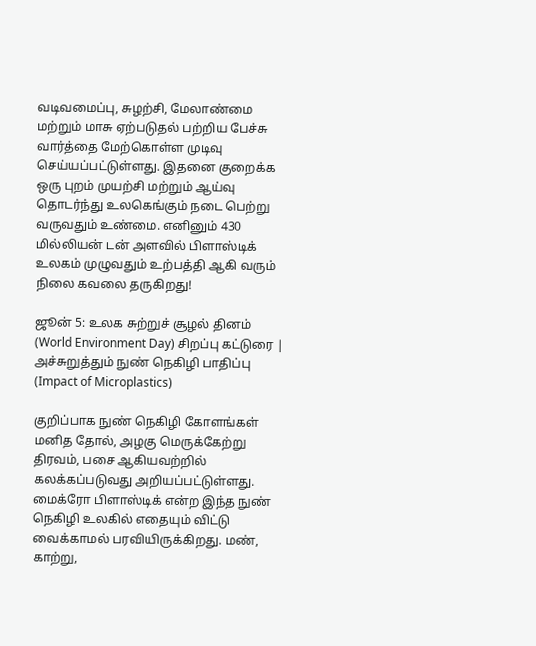வடிவமைப்பு, சுழற்சி, மேலாண்மை மற்றும் மாசு ஏற்படுதல் பற்றிய பேச்சு வார்த்தை மேற்கொள்ள முடிவு செய்யப்பட்டுள்ளது. இதனை குறைக்க ஒரு புறம் முயற்சி மற்றும் ஆய்வு தொடர்ந்து உலகெங்கும் நடை பெற்று வருவதும் உண்மை. எனினும் 430 மில்லியன் டன் அளவில் பிளாஸ்டிக் உலகம் முழுவதும் உற்பத்தி ஆகி வரும் நிலை கவலை தருகிறது!

ஜூன் 5: உலக சுற்றுச் சூழல் தினம் (World Environment Day) சிறப்பு கட்டுரை | அச்சுறுத்தும் நுண் நெகிழி பாதிப்பு (Impact of Microplastics)

குறிப்பாக நுண் நெகிழி கோளங்கள் மனித தோல், அழகு மெருக்கேற்று திரவம், பசை ஆகியவற்றில் கலக்கப்படுவது அறியப்பட்டுள்ளது. மைக்ரோ பிளாஸ்டிக் என்ற இந்த நுண் நெகிழி உலகில் எதையும் விட்டு வைக்காமல் பரவியிருக்கிறது. மண், காற்று,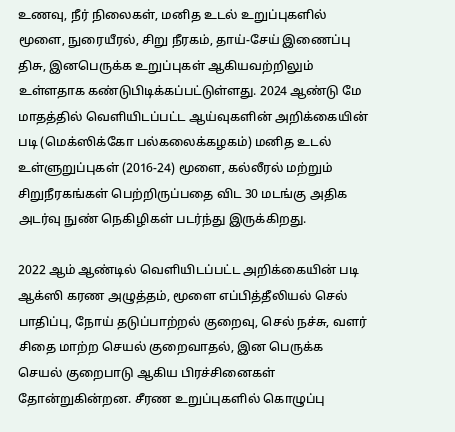உணவு, நீர் நிலைகள், மனித உடல் உறுப்புகளில் மூளை, நுரையீரல், சிறு நீரகம், தாய்-சேய் இணைப்பு திசு, இனபெருக்க உறுப்புகள் ஆகியவற்றிலும் உள்ளதாக கண்டுபிடிக்கப்பட்டுள்ளது. 2024 ஆண்டு மே மாதத்தில் வெளியிடப்பட்ட ஆய்வுகளின் அறிக்கையின் படி (மெக்ஸிக்கோ பல்கலைக்கழகம்) மனித உடல் உள்ளுறுப்புகள் (2016-24) மூளை, கல்லீரல் மற்றும் சிறுநீரகங்கள் பெற்றிருப்பதை விட 30 மடங்கு அதிக அடர்வு நுண் நெகிழிகள் படர்ந்து இருக்கிறது.

2022 ஆம் ஆண்டில் வெளியிடப்பட்ட அறிக்கையின் படி ஆக்ஸி கரண அழுத்தம், மூளை எப்பித்தீலியல் செல் பாதிப்பு, நோய் தடுப்பாற்றல் குறைவு, செல் நச்சு, வளர் சிதை மாற்ற செயல் குறைவாதல், இன பெருக்க செயல் குறைபாடு ஆகிய பிரச்சினைகள் தோன்றுகின்றன. சீரண உறுப்புகளில் கொழுப்பு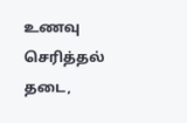உணவு செரித்தல் தடை,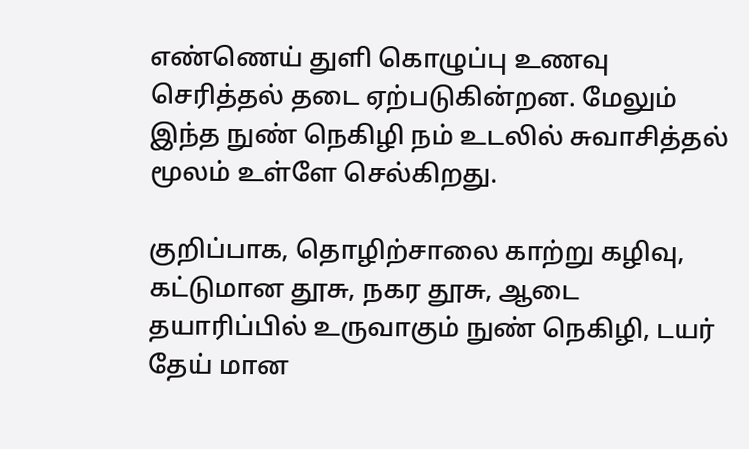எண்ணெய் துளி கொழுப்பு உணவு செரித்தல் தடை ஏற்படுகின்றன. மேலும் இந்த நுண் நெகிழி நம் உடலில் சுவாசித்தல் மூலம் உள்ளே செல்கிறது.

குறிப்பாக, தொழிற்சாலை காற்று கழிவு, கட்டுமான தூசு, நகர தூசு, ஆடை தயாரிப்பில் உருவாகும் நுண் நெகிழி, டயர் தேய் மான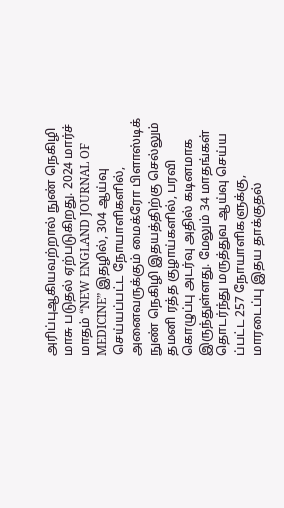அரிப்புஆகியவற்றால் நுண் நெகிழி மாசு படுதல் ஏற்படுகிறது. 2024 மார்ச் மாதம் “NEW ENGLAND JOURNAL OF MEDICINE” இதழில், 304 ஆய்வு செய்யப்பட்ட நோயாளிகளில், அனைவருக்கும் மைக்ரோ பிளாஸ்டிக் நுண் நெகிழி இதயத்திற்கு செல்லும் தமனி ரத்த குழாய்களில், பரவி கொழுப்பு அடர்வு அதில் கடினமாக இருந்துள்ளது. மேலும் 34 மாதங்கள் தொடர்ந்து மருத்துவ ஆய்வு செய்ய ப்பட்ட 257 நோயாளிகளுக்கு, மாரடைப்பு இதய தாக்குதல்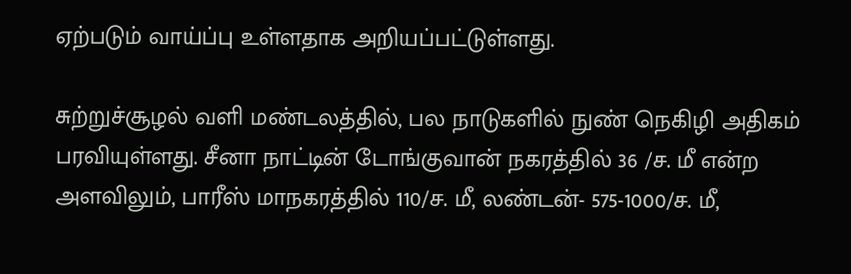ஏற்படும் வாய்ப்பு உள்ளதாக அறியப்பட்டுள்ளது.

சுற்றுச்சூழல் வளி மண்டலத்தில், பல நாடுகளில் நுண் நெகிழி அதிகம் பரவியுள்ளது. சீனா நாட்டின் டோங்குவான் நகரத்தில் 36 /ச. மீ என்ற அளவிலும், பாரீஸ் மாநகரத்தில் 110/ச. மீ, லண்டன்- 575-1000/ச. மீ,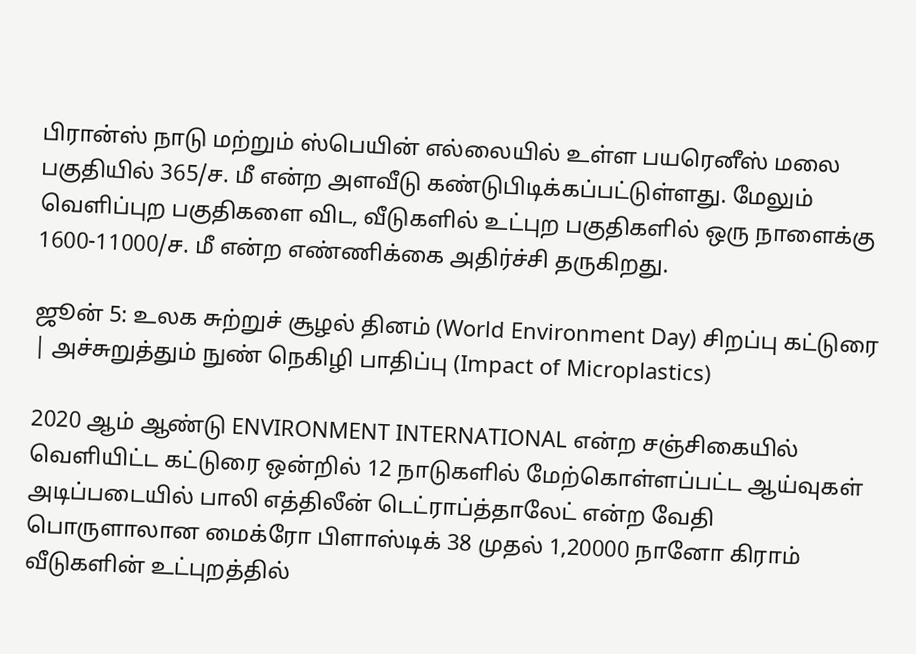பிரான்ஸ் நாடு மற்றும் ஸ்பெயின் எல்லையில் உள்ள பயரெனீஸ் மலை பகுதியில் 365/ச. மீ என்ற அளவீடு கண்டுபிடிக்கப்பட்டுள்ளது. மேலும் வெளிப்புற பகுதிகளை விட, வீடுகளில் உட்புற பகுதிகளில் ஒரு நாளைக்கு 1600-11000/ச. மீ என்ற எண்ணிக்கை அதிர்ச்சி தருகிறது.

ஜூன் 5: உலக சுற்றுச் சூழல் தினம் (World Environment Day) சிறப்பு கட்டுரை | அச்சுறுத்தும் நுண் நெகிழி பாதிப்பு (Impact of Microplastics)

2020 ஆம் ஆண்டு ENVIRONMENT INTERNATIONAL என்ற சஞ்சிகையில் வெளியிட்ட கட்டுரை ஒன்றில் 12 நாடுகளில் மேற்கொள்ளப்பட்ட ஆய்வுகள் அடிப்படையில் பாலி எத்திலீன் டெட்ராப்த்தாலேட் என்ற வேதி பொருளாலான மைக்ரோ பிளாஸ்டிக் 38 முதல் 1,20000 நானோ கிராம் வீடுகளின் உட்புறத்தில்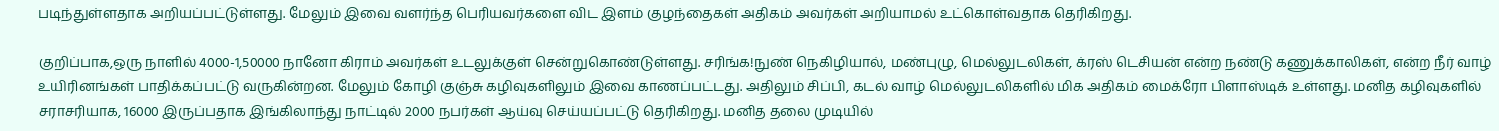படிந்துள்ளதாக அறியப்பட்டுள்ளது. மேலும் இவை வளர்ந்த பெரியவர்களை விட இளம் குழந்தைகள் அதிகம் அவர்கள் அறியாமல் உட்கொள்வதாக தெரிகிறது.

குறிப்பாக,ஒரு நாளில் 4000-1,50000 நானோ கிராம் அவர்கள் உடலுக்குள் சென்றுகொண்டுள்ளது. சரிங்க!நுண் நெகிழியால், மண்புழு, மெல்லுடலிகள், க்ரஸ் டெசியன் என்ற நண்டு கணுக்காலிகள், என்ற நீர் வாழ் உயிரினங்கள் பாதிக்கப்பட்டு வருகின்றன. மேலும் கோழி குஞ்சு கழிவுகளிலும் இவை காணப்பட்டது. அதிலும் சிப்பி, கடல் வாழ் மெல்லுடலிகளில் மிக அதிகம் மைக்ரோ பிளாஸ்டிக் உள்ளது. மனித கழிவுகளில் சராசரியாக, 16000 இருப்பதாக இங்கிலாந்து நாட்டில் 2000 நபர்கள் ஆய்வு செய்யப்பட்டு தெரிகிறது. மனித தலை முடியில்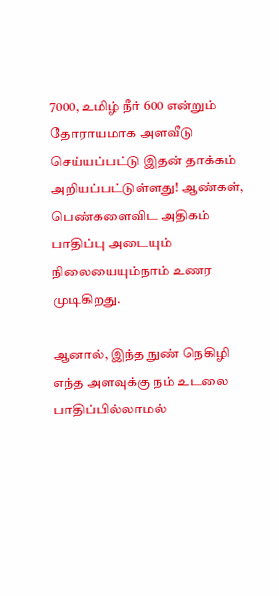7000, உமிழ் நீர் 600 என்றும் தோராயமாக அளவீடு செய்யப்பட்டு இதன் தாக்கம் அறியப்பட்டுள்ளது! ஆண்கள், பெண்களைவிட அதிகம் பாதிப்பு அடையும் நிலையையும்நாம் உணர முடிகிறது.

ஆனால், இந்த நுண் நெகிழி எந்த அளவுக்கு நம் உடலை பாதிப்பில்லாமல்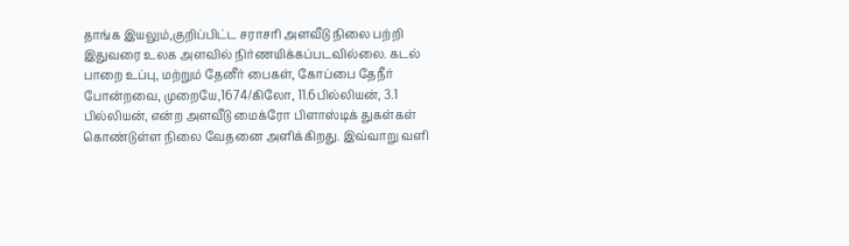தாங்க இயலும்,குறிப்பிட்ட சராசரி அளவீடு நிலை பற்றி இதுவரை உலக அளவில் நிர்ணயிக்கப்படவில்லை. கடல் பாறை உப்பு, மற்றும் தேனீர் பைகள், கோப்பை தேநீர் போன்றவை, முறையே,1674/கிலோ, 11.6பில்லியன், 3.1 பில்லியன், என்ற அளவீடு மைக்ரோ பிளாஸ்டிக் துகள்கள் கொண்டுள்ள நிலை வேதனை அளிக்கிறது. இவ்வாறு வளி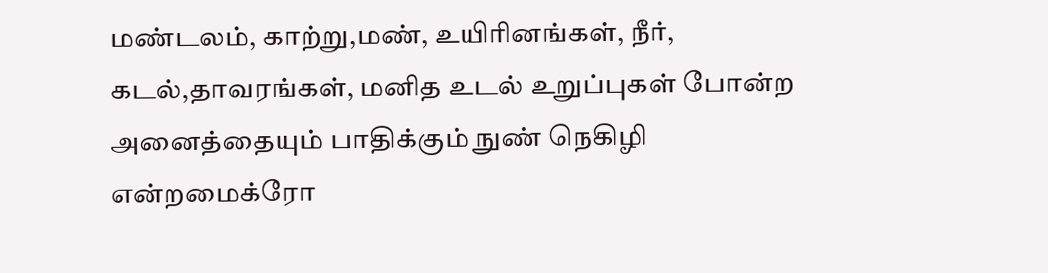மண்டலம், காற்று,மண், உயிரினங்கள், நீர், கடல்,தாவரங்கள், மனித உடல் உறுப்புகள் போன்ற அனைத்தையும் பாதிக்கும் நுண் நெகிழி என்றமைக்ரோ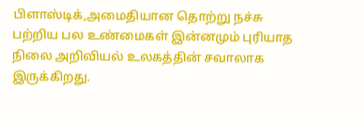பிளாஸ்டிக்,அமைதியான தொற்று நச்சு பற்றிய பல உண்மைகள் இன்னமும் புரியாத நிலை அறிவியல் உலகத்தின் சவாலாக இருக்கிறது.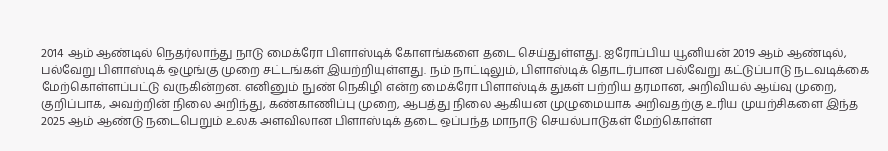2014 ஆம் ஆண்டில் நெதர்லாந்து நாடு மைக்ரோ பிளாஸ்டிக் கோளங்களை தடை செய்துள்ளது. ஐரோப்பிய யூனியன் 2019 ஆம் ஆண்டில், பல்வேறு பிளாஸ்டிக் ஒழுங்கு முறை சட்டங்கள் இயற்றியுள்ளது. நம் நாட்டிலும், பிளாஸ்டிக் தொடர்பான பல்வேறு கட்டுப்பாடு நடவடிக்கை மேற்கொள்ளப்பட்டு வருகின்றன. எனினும் நுண் நெகிழி என்ற மைக்ரோ பிளாஸ்டிக் துகள் பற்றிய தரமான, அறிவியல் ஆய்வு முறை, குறிப்பாக, அவற்றின் நிலை அறிந்து, கண்காணிப்பு முறை, ஆபத்து நிலை ஆகியன முழுமையாக அறிவதற்கு உரிய முயற்சிகளை இந்த 2025 ஆம் ஆண்டு நடைபெறும் உலக அளவிலான பிளாஸ்டிக் தடை ஒப்பந்த மாநாடு செயல்பாடுகள் மேற்கொள்ள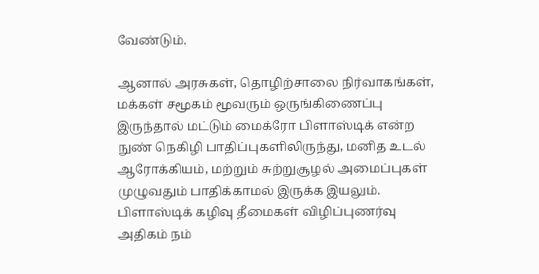வேண்டும்.

ஆனால் அரசுகள், தொழிற்சாலை நிர்வாகங்கள், மக்கள் சமூகம் மூவரும் ஒருங்கிணைப்பு இருந்தால் மட்டும் மைக்ரோ பிளாஸ்டிக் என்ற நுண் நெகிழி பாதிப்புகளிலிருந்து, மனித உடல் ஆரோக்கியம், மற்றும் சுற்றுசூழல் அமைப்புகள் முழுவதும் பாதிக்காமல் இருக்க இயலும். பிளாஸ்டிக் கழிவு தீமைகள் விழிப்புணர்வு அதிகம் நம்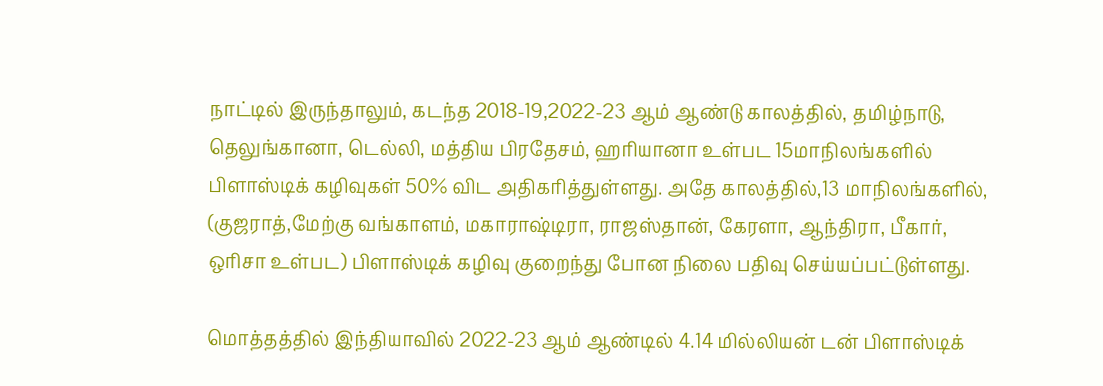நாட்டில் இருந்தாலும், கடந்த 2018-19,2022-23 ஆம் ஆண்டு காலத்தில், தமிழ்நாடு, தெலுங்கானா, டெல்லி, மத்திய பிரதேசம், ஹரியானா உள்பட 15மாநிலங்களில் பிளாஸ்டிக் கழிவுகள் 50% விட அதிகரித்துள்ளது. அதே காலத்தில்,13 மாநிலங்களில், (குஜராத்,மேற்கு வங்காளம், மகாராஷ்டிரா, ராஜஸ்தான், கேரளா, ஆந்திரா, பீகார், ஒரிசா உள்பட) பிளாஸ்டிக் கழிவு குறைந்து போன நிலை பதிவு செய்யப்பட்டுள்ளது.

மொத்தத்தில் இந்தியாவில் 2022-23 ஆம் ஆண்டில் 4.14 மில்லியன் டன் பிளாஸ்டிக்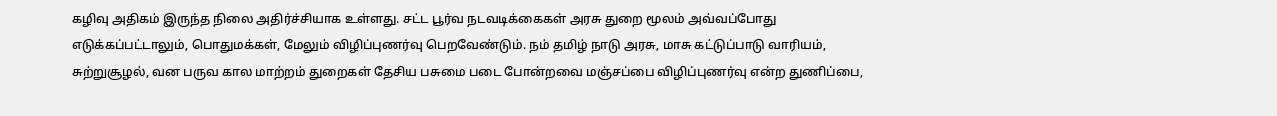கழிவு அதிகம் இருந்த நிலை அதிர்ச்சியாக உள்ளது. சட்ட பூர்வ நடவடிக்கைகள் அரசு துறை மூலம் அவ்வப்போது எடுக்கப்பட்டாலும், பொதுமக்கள், மேலும் விழிப்புணர்வு பெறவேண்டும். நம் தமிழ் நாடு அரசு, மாசு கட்டுப்பாடு வாரியம், சுற்றுசூழல், வன பருவ கால மாற்றம் துறைகள் தேசிய பசுமை படை போன்றவை மஞ்சப்பை விழிப்புணர்வு என்ற துணிப்பை,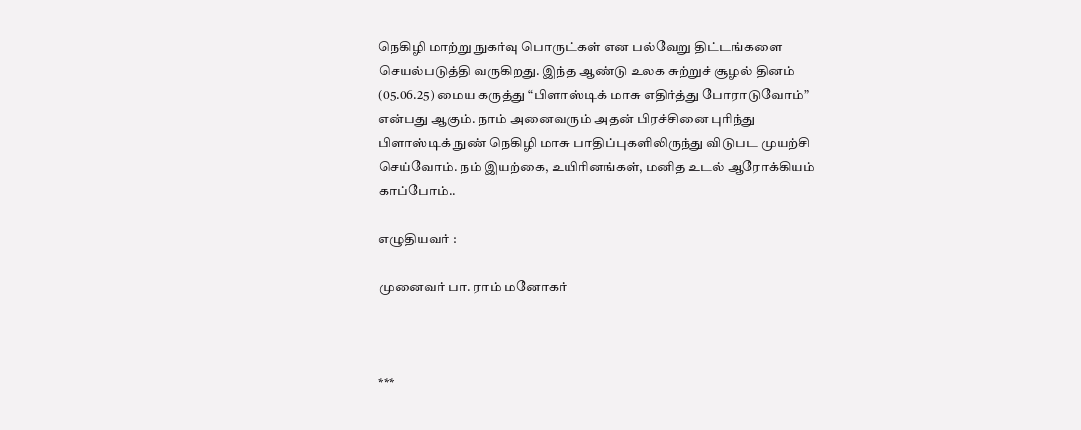நெகிழி மாற்று நுகர்வு பொருட்கள் என பல்வேறு திட்டங்களை செயல்படுத்தி வருகிறது. இந்த ஆண்டு உலக சுற்றுச் சூழல் தினம் (05.06.25) மைய கருத்து “பிளாஸ்டிக் மாசு எதிர்த்து போராடுவோம்” என்பது ஆகும். நாம் அனைவரும் அதன் பிரச்சினை புரிந்து பிளாஸ்டிக் நுண் நெகிழி மாசு பாதிப்புகளிலிருந்து விடுபட முயற்சி செய்வோம். நம் இயற்கை, உயிரினங்கள், மனித உடல் ஆரோக்கியம் காப்போம்..

எழுதியவர் :

முனைவர் பா. ராம் மனோகர்



***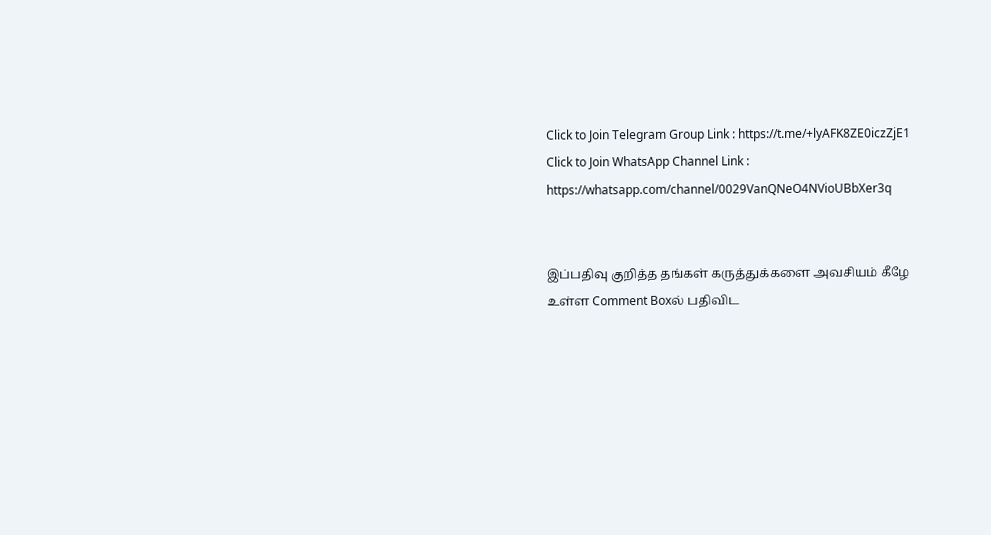Click to Join Telegram Group Link : https://t.me/+lyAFK8ZE0iczZjE1
Click to Join WhatsApp Channel Link : https://whatsapp.com/channel/0029VanQNeO4NVioUBbXer3q


இப்பதிவு குறித்த தங்கள் கருத்துக்களை அவசியம் கீழே உள்ள Comment Boxல் பதிவிட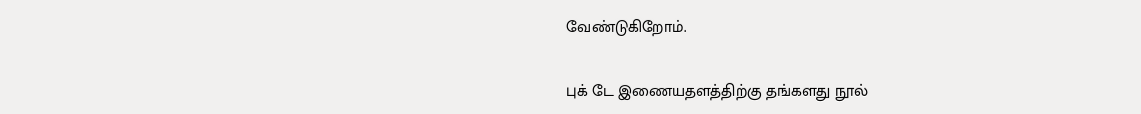வேண்டுகிறோம்.

புக் டே இணையதளத்திற்கு தங்களது நூல்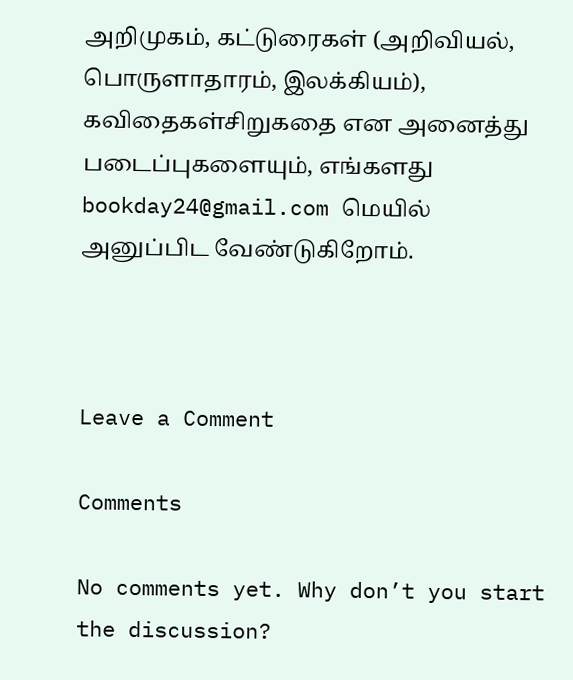அறிமுகம், கட்டுரைகள் (அறிவியல், பொருளாதாரம், இலக்கியம்), கவிதைகள்சிறுகதை என அனைத்து  படைப்புகளையும், எங்களது bookday24@gmail.com மெயில் அனுப்பிட வேண்டுகிறோம்.



Leave a Comment

Comments

No comments yet. Why don’t you start the discussion?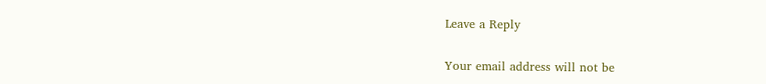Leave a Reply

Your email address will not be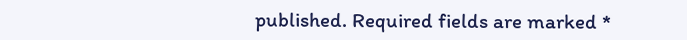published. Required fields are marked *